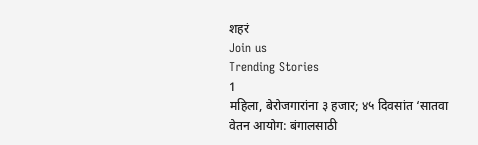शहरं
Join us
Trending Stories
1
महिला, बेरोजगारांना ३ हजार; ४५ दिवसांत ‘सातवा वेतन आयोग: बंगालसाठी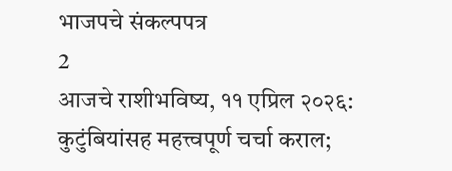भाजपचे संकल्पपत्र
2
आजचे राशीभविष्य, ११ एप्रिल २०२६: कुटुंबियांसह महत्त्वपूर्ण चर्चा कराल;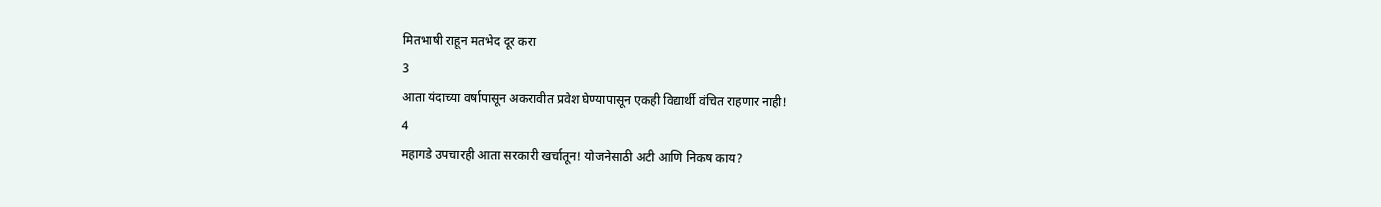मितभाषी राहून मतभेद दूर करा
3
आता यंदाच्या वर्षापासून अकरावीत प्रवेश घेण्यापासून एकही विद्यार्थी वंचित राहणार नाही!
4
महागडे उपचारही आता सरकारी खर्चातून! योजनेसाठी अटी आणि निकष काय?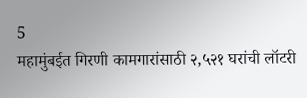5
महामुंबईत गिरणी कामगारांसाठी २,५२१ घरांची लॉटरी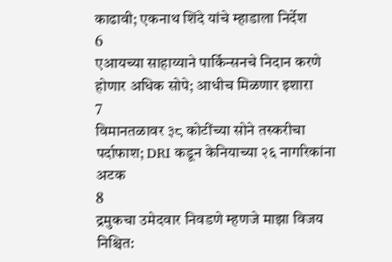काढावी; एकनाथ शिंदे यांचे म्हाडाला निर्देश
6
एआयच्या साहाय्याने पार्किन्सनचे निदान करणे होणार अधिक सोपे; आधीच मिळणार इशारा
7
विमानतळावर ३८ कोटींच्या सोने तस्करीचा पर्दाफाश; DRI कडून केनियाच्या २६ नागरिकांना अटक
8
द्रमुकचा उमेदवार निवडणे म्हणजे माझा विजय निश्चित: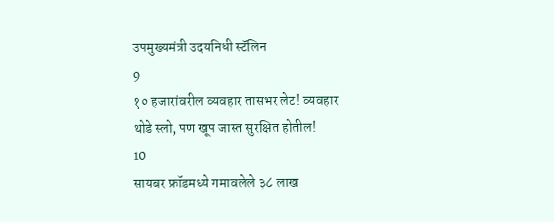उपमुख्यमंत्री उदयनिधी स्टॅलिन
9
१० हजारांवरील व्यवहार तासभर लेट! व्यवहार थोडे स्लो, पण खूप जास्त सुरक्षित होतील!
10
सायबर फ्रॉडमध्ये गमावलेले ३८ लाख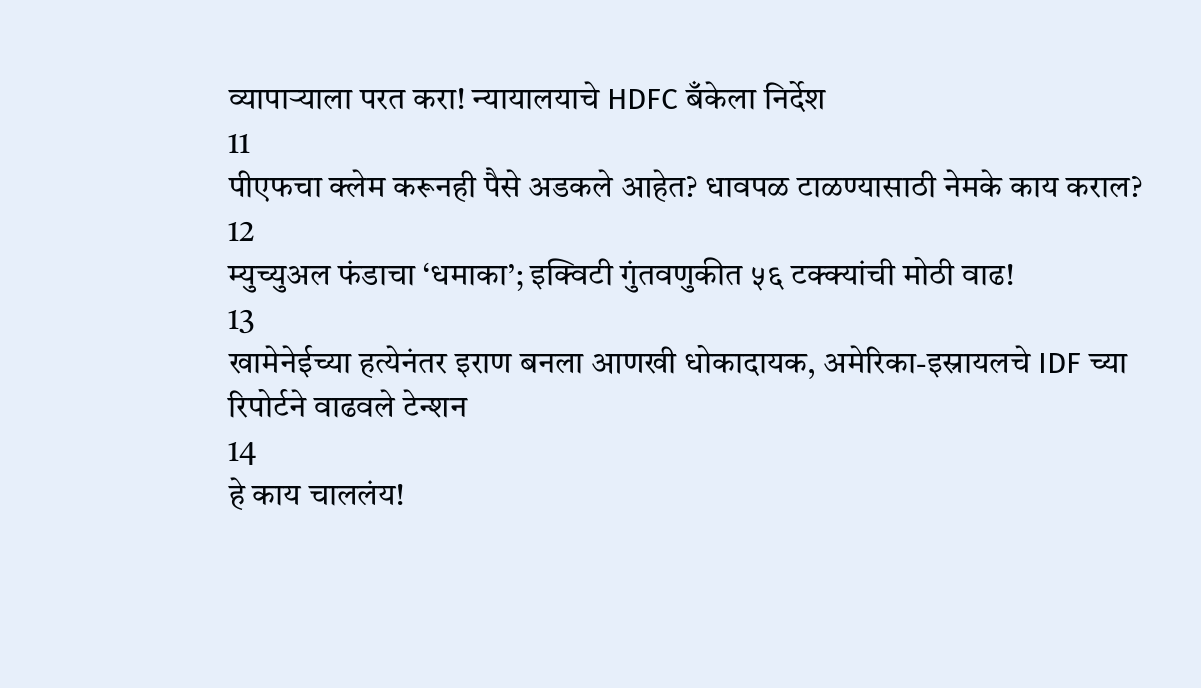व्यापाऱ्याला परत करा! न्यायालयाचे HDFC बँकेला निर्देश
11
पीएफचा क्लेम करूनही पैसे अडकले आहेत? धावपळ टाळण्यासाठी नेमके काय कराल?
12
म्युच्युअल फंडाचा ‘धमाका’; इक्विटी गुंतवणुकीत ५६ टक्क्यांची मोठी वाढ!
13
खामेनेईच्या हत्येनंतर इराण बनला आणखी धोकादायक, अमेरिका-इस्रायलचे IDF च्या रिपोर्टने वाढवले टेन्शन
14
हे काय चाललंय!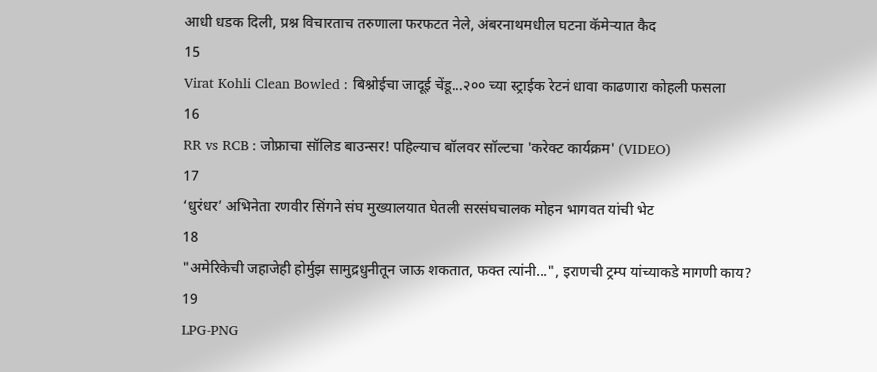आधी धडक दिली, प्रश्न विचारताच तरुणाला फरफटत नेले, अंबरनाथमधील घटना कॅमेऱ्यात कैद
15
Virat Kohli Clean Bowled : बिश्नोईचा जादूई चेंडू...२०० च्या स्ट्राईक रेटनं धावा काढणारा कोहली फसला
16
RR vs RCB : जोफ्राचा सॉलिड बाउन्सर! पहिल्याच बॉलवर सॉल्टचा 'करेक्ट कार्यक्रम' (VIDEO)
17
‘धुरंधर’ अभिनेता रणवीर सिंगने संघ मुख्यालयात घेतली सरसंघचालक मोहन भागवत यांची भेट
18
"अमेरिकेची जहाजेही होर्मुझ सामुद्रधुनीतून जाऊ शकतात, फक्त त्यांनी...", इराणची ट्रम्प यांच्याकडे मागणी काय?
19
LPG-PNG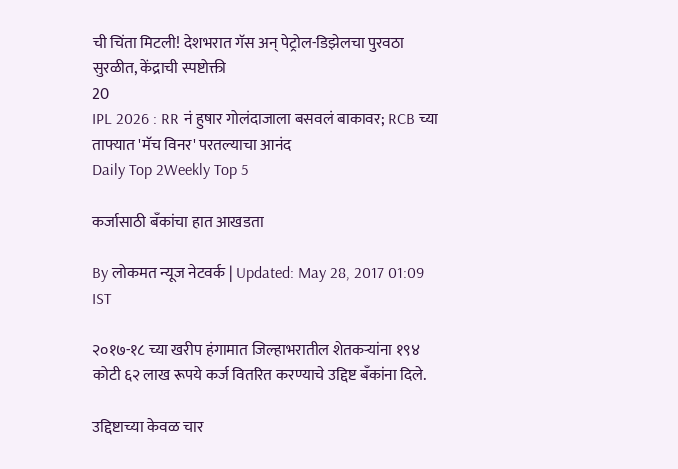ची चिंता मिटली! देशभरात गॅस अन् पेट्रोल-डिझेलचा पुरवठा सुरळीत, केंद्राची स्पष्टोक्ती
20
IPL 2026 : RR नं हुषार गोलंदाजाला बसवलं बाकावर; RCB च्या ताफ्यात 'मॅच विनर' परतल्याचा आनंद
Daily Top 2Weekly Top 5

कर्जासाठी बँकांचा हात आखडता

By लोकमत न्यूज नेटवर्क | Updated: May 28, 2017 01:09 IST

२०१७-१८ च्या खरीप हंगामात जिल्हाभरातील शेतकऱ्यांना १९४ कोटी ६२ लाख रूपये कर्ज वितरित करण्याचे उद्दिष्ट बँकांना दिले.

उद्दिष्टाच्या केवळ चार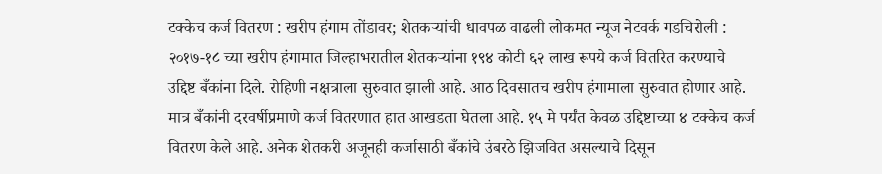टक्केच कर्ज वितरण : खरीप हंगाम तोंडावर; शेतकऱ्यांची धावपळ वाढली लोकमत न्यूज नेटवर्क गडचिरोली : २०१७-१८ च्या खरीप हंगामात जिल्हाभरातील शेतकऱ्यांना १९४ कोटी ६२ लाख रूपये कर्ज वितरित करण्याचे उद्दिष्ट बँकांना दिले. रोहिणी नक्षत्राला सुरुवात झाली आहे. आठ दिवसातच खरीप हंगामाला सुरुवात होणार आहे. मात्र बँकांनी दरवर्षीप्रमाणे कर्ज वितरणात हात आखडता घेतला आहे. १५ मे पर्यंत केवळ उद्दिष्टाच्या ४ टक्केच कर्ज वितरण केले आहे. अनेक शेतकरी अजूनही कर्जासाठी बँकांचे उंबरठे झिजवित असल्याचे दिसून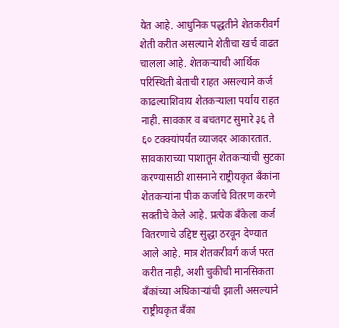येत आहे. आधुनिक पद्धतीने शेतकरीवर्ग शेती करीत असल्याने शेतीचा खर्च वाढत चालला आहे. शेतकऱ्याची आर्थिक परिस्थिती बेताची राहत असल्याने कर्ज काढल्याशिवाय शेतकऱ्याला पर्याय राहत नाही. सावकार व बचतगट सुमारे ३६ ते ६० टक्क्यांपर्यंत व्याजदर आकारतात. सावकाराच्या पाशातून शेतकऱ्यांची सुटका करण्यासाठी शासनाने राष्ट्रीयकृत बँकांना शेतकऱ्यांना पीक कर्जाचे वितरण करणे सक्तीचे केले आहे. प्रत्येक बँकेला कर्ज वितरणाचे उद्दिष्ट सुद्धा ठरवून देण्यात आले आहे. मात्र शेतकरीवर्ग कर्ज परत करीत नाही, अशी चुकीची मानसिकता बँकांच्या अधिकाऱ्यांची झाली असल्याने राष्ट्रीयकृत बँका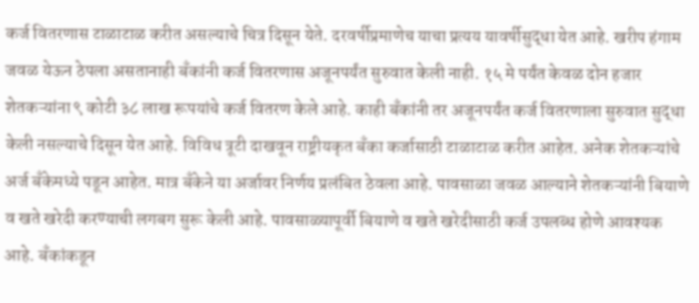कर्ज वितरणास टाळाटाळ करीत असल्याचे चित्र दिसून येते. दरवर्षीप्रमाणेच याचा प्रत्यय यावर्षीसुद्धा येत आहे. खरीप हंगाम जवळ येऊन ठेपला असतानाही बँकांनी कर्ज वितरणास अजूनपर्यंत सुरुवात केली नाही. १५ मे पर्यंत केवळ दोन हजार शेतकऱ्यांना ९ कोटी ३८ लाख रूपयांचे कर्ज वितरण केले आहे. काही बँकांनी तर अजूनपर्यंत कर्ज वितरणाला सुरुवात सुद्धा केली नसल्याचे दिसून येत आहे. विविध त्रूटी दाखवून राष्ट्रीयकृत बँका कर्जासाठी टाळाटाळ करीत आहेत. अनेक शेतकऱ्यांचे अर्ज बँकेमध्ये पडून आहेत. मात्र बँकेने या अर्जावर निर्णय प्रलंबित ठेवला आहे. पावसाळा जवळ आल्याने शेतकऱ्यांनी बियाणे व खते खरेदी करण्याची लगबग सुरू केली आहे. पावसाळ्यापूर्वी बियाणे व खते खरेदीसाठी कर्ज उपलब्ध होणे आवश्यक आहे. बँकांकडून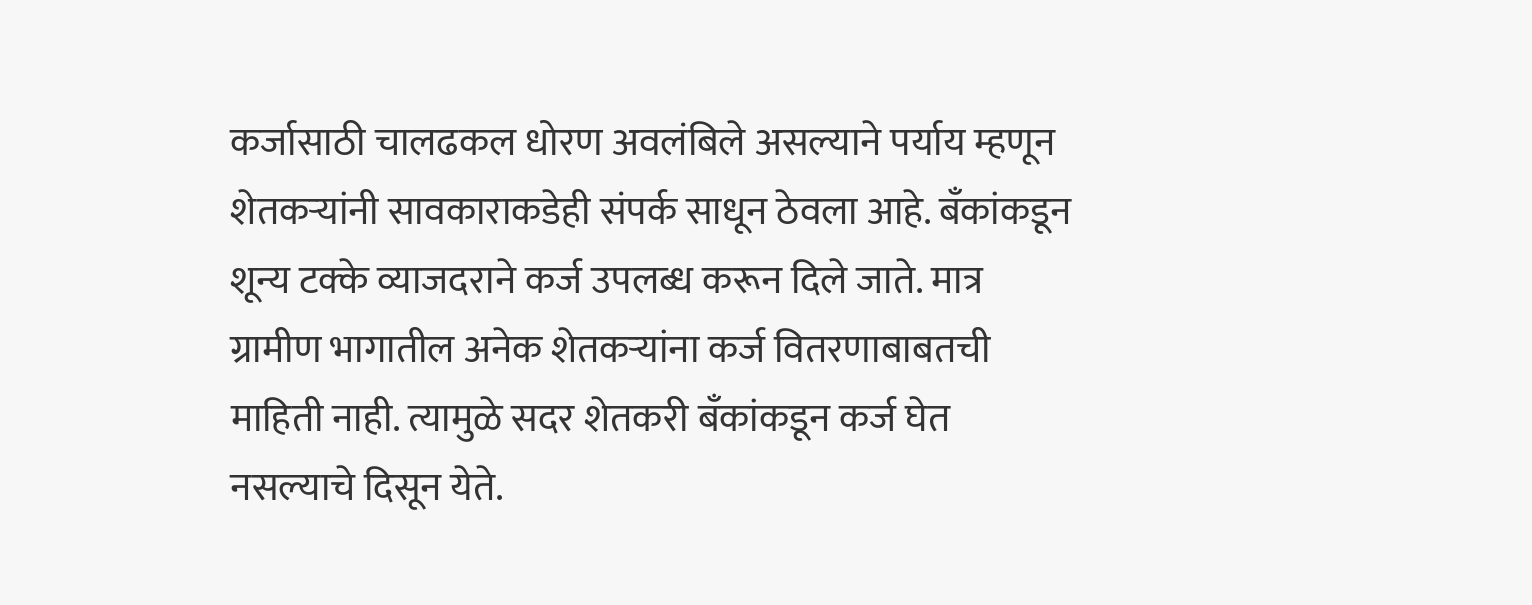कर्जासाठी चालढकल धोरण अवलंबिले असल्याने पर्याय म्हणून शेतकऱ्यांनी सावकाराकडेही संपर्क साधून ठेवला आहे. बँकांकडून शून्य टक्के व्याजदराने कर्ज उपलब्ध करून दिले जाते. मात्र ग्रामीण भागातील अनेक शेतकऱ्यांना कर्ज वितरणाबाबतची माहिती नाही. त्यामुळे सदर शेतकरी बँकांकडून कर्ज घेत नसल्याचे दिसून येते.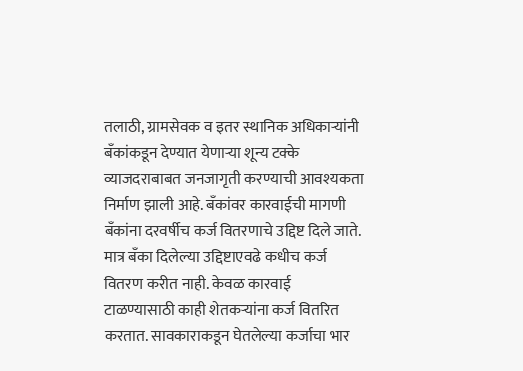तलाठी, ग्रामसेवक व इतर स्थानिक अधिकाऱ्यांनी बँकांकडून देण्यात येणाऱ्या शून्य टक्के व्याजदराबाबत जनजागृती करण्याची आवश्यकता निर्माण झाली आहे. बँकांवर कारवाईची मागणी बँकांना दरवर्षीच कर्ज वितरणाचे उद्दिष्ट दिले जाते. मात्र बँका दिलेल्या उद्दिष्टाएवढे कधीच कर्ज वितरण करीत नाही. केवळ कारवाई टाळण्यासाठी काही शेतकऱ्यांना कर्ज वितरित करतात. सावकाराकडून घेतलेल्या कर्जाचा भार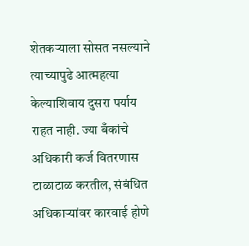शेतकऱ्याला सोसत नसल्याने त्याच्यापुढे आत्महत्या केल्याशिवाय दुसरा पर्याय राहत नाही. ज्या बँकांचे अधिकारी कर्ज वितरणास टाळाटाळ करतील, संबंधित अधिकाऱ्यांवर कारवाई होणे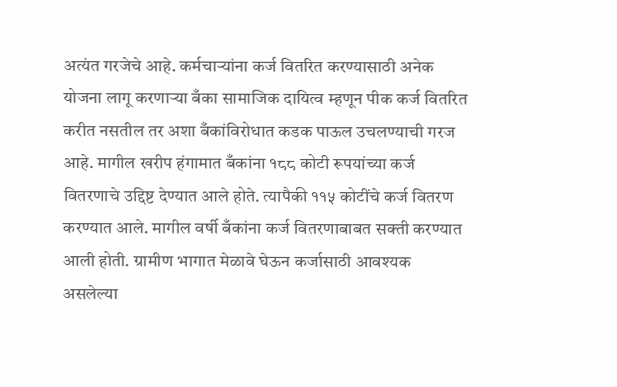अत्यंत गरजेचे आहे. कर्मचाऱ्यांना कर्ज वितरित करण्यासाठी अनेक योजना लागू करणाऱ्या बँका सामाजिक दायित्व म्हणून पीक कर्ज वितरित करीत नसतील तर अशा बँकांविरोधात कडक पाऊल उचलण्याची गरज आहे. मागील खरीप हंगामात बँकांना १८८ कोटी रूपयांच्या कर्ज वितरणाचे उद्दिष्ट देण्यात आले होते. त्यापैकी ११५ कोटींचे कर्ज वितरण करण्यात आले. मागील वर्षी बँकांना कर्ज वितरणाबाबत सक्ती करण्यात आली होती. ग्रामीण भागात मेळावे घेऊन कर्जासाठी आवश्यक असलेल्या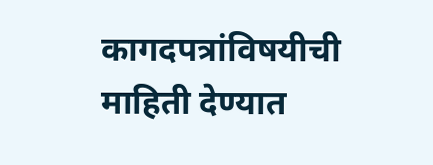कागदपत्रांविषयीची माहिती देण्यात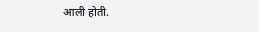आली होती.